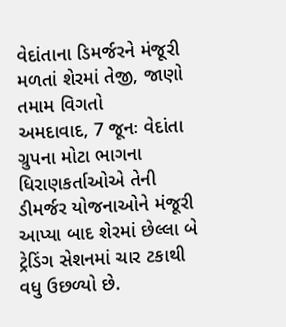વેદાંતાના ડિમર્જરને મંજૂરી મળતાં શેરમાં તેજી, જાણો તમામ વિગતો
અમદાવાદ, 7 જૂનઃ વેદાંતા ગ્રુપના મોટા ભાગના ધિરાણકર્તાઓએ તેની ડીમર્જર યોજનાઓને મંજૂરી આપ્યા બાદ શેરમાં છેલ્લા બે ટ્રેડિંગ સેશનમાં ચાર ટકાથી વધુ ઉછળ્યો છે.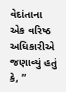વેદાંતાના એક વરિષ્ઠ અધિકારીએ જણાવ્યું હતું કે, ”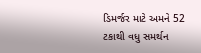ડિમર્જર માટે અમને 52 ટકાથી વધુ સમર્થન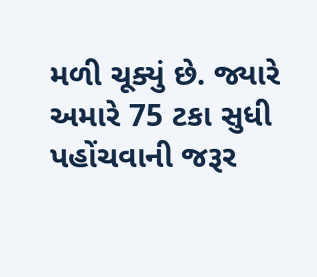મળી ચૂક્યું છે. જ્યારે અમારે 75 ટકા સુધી પહોંચવાની જરૂર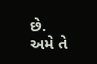છે. અમે તે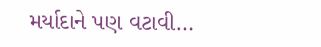મર્યાદાને પણ વટાવી…